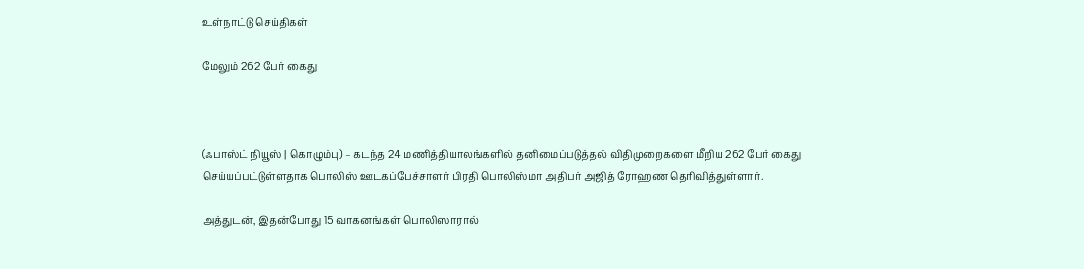உள்நாட்டு செய்திகள்

மேலும் 262 பேர் கைது



(ஃபாஸ்ட் நியூஸ் | கொழும்பு) – கடந்த 24 மணித்தியாலங்களில் தனிமைப்படுத்தல் விதிமுறைகளை மீறிய 262 பேர் கைது செய்யப்பட்டுள்ளதாக பொலிஸ் ஊடகப்பேச்சாளர் பிரதி பொலிஸ்மா அதிபர் அஜித் ரோஹண தெரிவித்துள்ளார்.

அத்துடன், இதன்போது 15 வாகனங்கள் பொலிஸாரால்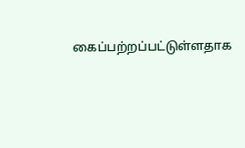கைப்பற்றப்பட்டுள்ளதாக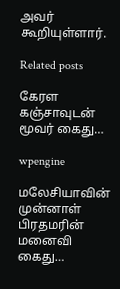அவர் கூறியுள்ளார்.

Related posts

கேரள கஞ்சாவுடன் மூவர் கைது…

wpengine

மலேசியாவின் முன்னாள் பிரதமரின் மனைவி கைது…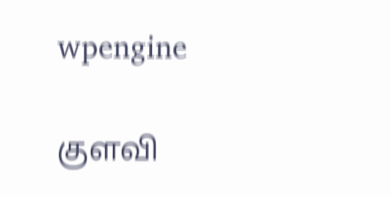wpengine

குளவி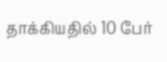தாக்கியதில் 10 பேர்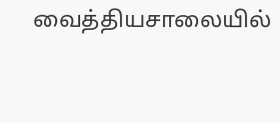வைத்தியசாலையில்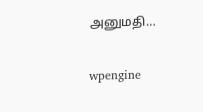அனுமதி…

wpengine